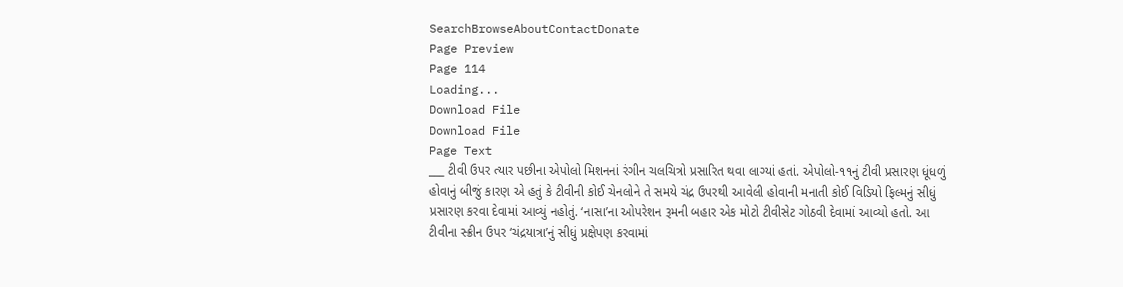SearchBrowseAboutContactDonate
Page Preview
Page 114
Loading...
Download File
Download File
Page Text
___ ટીવી ઉપર ત્યાર પછીના એપોલો મિશનનાં રંગીન ચલચિત્રો પ્રસારિત થવા લાગ્યાં હતાં. એપોલો-૧૧નું ટીવી પ્રસારણ ધૂંધળું હોવાનું બીજું કારણ એ હતું કે ટીવીની કોઈ ચેનલોને તે સમયે ચંદ્ર ઉપરથી આવેલી હોવાની મનાતી કોઈ વિડિયો ફિલ્મનું સીધું પ્રસારણ કરવા દેવામાં આવ્યું નહોતું. ‘નાસા’ના ઓપરેશન રૂમની બહાર એક મોટો ટીવીસેટ ગોઠવી દેવામાં આવ્યો હતો. આ ટીવીના સ્ક્રીન ઉપર ‘ચંદ્રયાત્રા’નું સીધું પ્રક્ષેપણ કરવામાં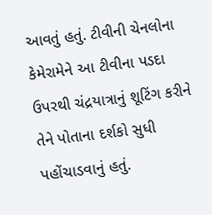આવતું હતું. ટીવીની ચેનલોના કેમેરામેને આ ટીવીના પડદા ઉપરથી ચંદ્રયાત્રાનું શૂટિંગ કરીને તેને પોતાના દર્શકો સુધી પહોંચાડવાનું હતું.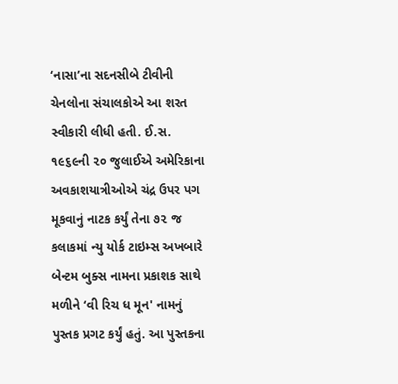‘નાસા’ના સદનસીબે ટીવીની ચેનલોના સંચાલકોએ આ શરત સ્વીકારી લીધી હતી. ઈ.સ. ૧૯૬૯ની ૨૦ જુલાઈએ અમેરિકાના અવકાશયાત્રીઓએ ચંદ્ર ઉપર પગ મૂકવાનું નાટક કર્યું તેના ૭૨ જ કલાકમાં ન્યુ યોર્ક ટાઇમ્સ અખબારે બેન્ટમ બુક્સ નામના પ્રકાશક સાથે મળીને ‘વી રિચ ધ મૂન' નામનું પુસ્તક પ્રગટ કર્યું હતું. આ પુસ્તકના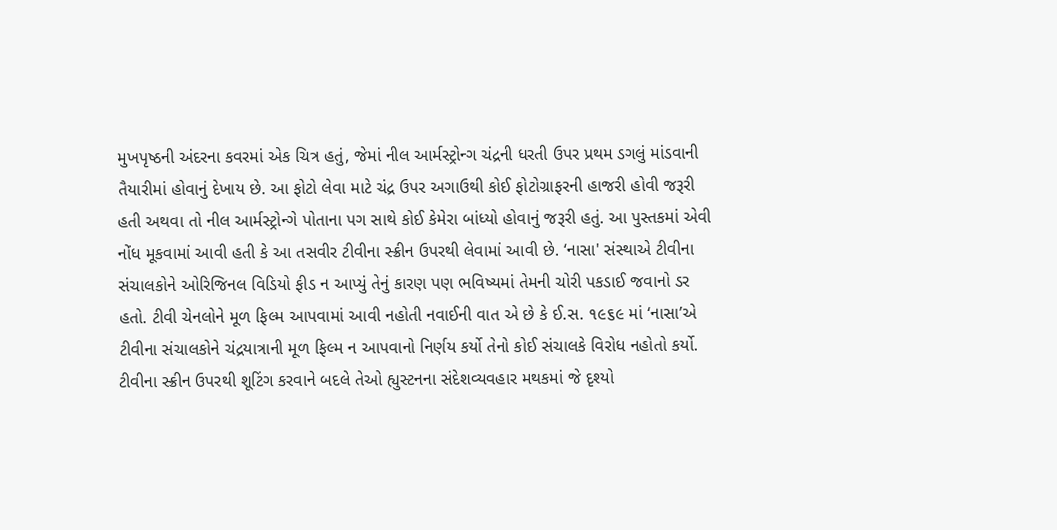મુખપૃષ્ઠની અંદરના કવરમાં એક ચિત્ર હતું, જેમાં નીલ આર્મસ્ટ્રોન્ગ ચંદ્રની ધરતી ઉપર પ્રથમ ડગલું માંડવાની તૈયારીમાં હોવાનું દેખાય છે. આ ફોટો લેવા માટે ચંદ્ર ઉપર અગાઉથી કોઈ ફોટોગ્રાફરની હાજરી હોવી જરૂરી હતી અથવા તો નીલ આર્મસ્ટ્રોન્ગે પોતાના પગ સાથે કોઈ કેમેરા બાંધ્યો હોવાનું જરૂરી હતું. આ પુસ્તકમાં એવી નોંધ મૂકવામાં આવી હતી કે આ તસવીર ટીવીના સ્ક્રીન ઉપરથી લેવામાં આવી છે. ‘નાસા' સંસ્થાએ ટીવીના સંચાલકોને ઓરિજિનલ વિડિયો ફીડ ન આપ્યું તેનું કારણ પણ ભવિષ્યમાં તેમની ચોરી પકડાઈ જવાનો ડર હતો. ટીવી ચેનલોને મૂળ ફિલ્મ આપવામાં આવી નહોતી નવાઈની વાત એ છે કે ઈ.સ. ૧૯૬૯ માં ‘નાસા’એ ટીવીના સંચાલકોને ચંદ્રયાત્રાની મૂળ ફિલ્મ ન આપવાનો નિર્ણય કર્યો તેનો કોઈ સંચાલકે વિરોધ નહોતો કર્યો. ટીવીના સ્ક્રીન ઉપરથી શૂટિંગ કરવાને બદલે તેઓ હ્યુસ્ટનના સંદેશવ્યવહાર મથકમાં જે દૃશ્યો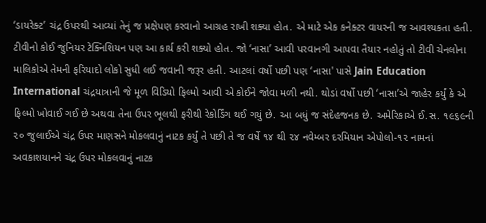‘ડાયરેક્ટ’ ચંદ્ર ઉપરથી આવ્યાં તેનું જ પ્રક્ષેપણ કરવાનો આગ્રહ રાખી શક્યા હોત. એ માટે એક કનેક્ટર વાયરની જ આવશ્યકતા હતી. ટીવીનો કોઈ જુનિયર ટેક્નિશિયન પણ આ કાર્ય કરી શક્યો હોત. જો ‘નાસા’ આવી પરવાનગી આપવા તૈયાર નહોતું તો ટીવી ચેનલોના માલિકોએ તેમની ફરિયાદો લોકો સુધી લઈ જવાની જરૂર હતી. આટલાં વર્ષો પછી પણ ‘નાસા' પાસે Jain Education International ચંદ્રયાત્રાની જે મૂળ વિડિયો ફિલ્મો આવી એ કોઈને જોવા મળી નથી. થોડાં વર્ષો પછી ‘નાસા’એ જાહેર કર્યું કે એ ફિલ્મો ખોવાઈ ગઈ છે અથવા તેના ઉપર ભૂલથી ફરીથી રેકોર્ડિંગ થઈ ગયું છે. આ બધું જ સંદેહજનક છે. અમેરિકાએ ઈ.સ. ૧૯૬૯ની ૨૦ જુલાઈએ ચંદ્ર ઉપર માણસને મોકલવાનું નાટક કર્યું તે પછી તે જ વર્ષે ૧૪ થી ૨૪ નવેમ્બર દરમિયાન એપોલો-૧૨ નામનાં અવકાશયાનને ચંદ્ર ઉપર મોકલવાનું નાટક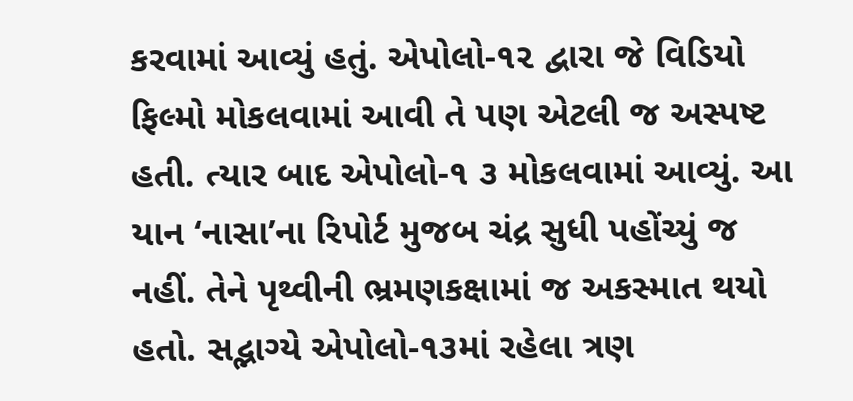કરવામાં આવ્યું હતું. એપોલો-૧૨ દ્વારા જે વિડિયો ફિલ્મો મોકલવામાં આવી તે પણ એટલી જ અસ્પષ્ટ હતી. ત્યાર બાદ એપોલો-૧ ૩ મોકલવામાં આવ્યું. આ યાન ‘નાસા’ના રિપોર્ટ મુજબ ચંદ્ર સુધી પહોંચ્યું જ નહીં. તેને પૃથ્વીની ભ્રમણકક્ષામાં જ અકસ્માત થયો હતો. સદ્ભાગ્યે એપોલો-૧૩માં રહેલા ત્રણ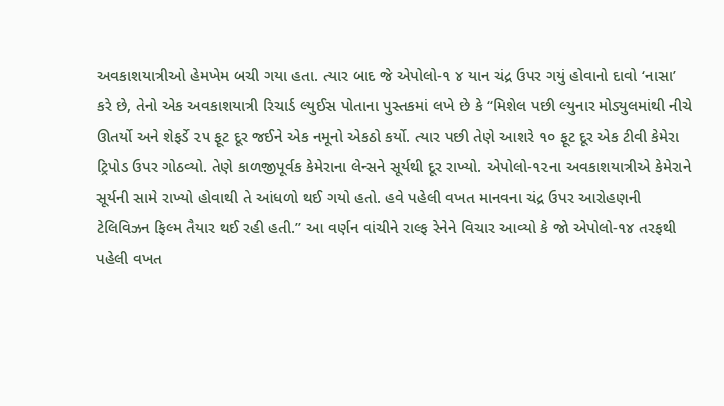અવકાશયાત્રીઓ હેમખેમ બચી ગયા હતા. ત્યાર બાદ જે એપોલો-૧ ૪ યાન ચંદ્ર ઉપર ગયું હોવાનો દાવો ‘નાસા’ કરે છે, તેનો એક અવકાશયાત્રી રિચાર્ડ લ્યુઈસ પોતાના પુસ્તકમાં લખે છે કે ‘‘મિશેલ પછી લ્યુનાર મોડ્યુલમાંથી નીચે ઊતર્યો અને શેફર્ડે ૨૫ ફૂટ દૂર જઈને એક નમૂનો એકઠો કર્યો. ત્યાર પછી તેણે આશરે ૧૦ ફૂટ દૂર એક ટીવી કેમેરા ટ્રિપોડ ઉપર ગોઠવ્યો. તેણે કાળજીપૂર્વક કેમેરાના લેન્સને સૂર્યથી દૂર રાખ્યો. એપોલો-૧૨ના અવકાશયાત્રીએ કેમેરાને સૂર્યની સામે રાખ્યો હોવાથી તે આંધળો થઈ ગયો હતો. હવે પહેલી વખત માનવના ચંદ્ર ઉપર આરોહણની ટેલિવિઝન ફિલ્મ તૈયાર થઈ રહી હતી.’’ આ વર્ણન વાંચીને રાલ્ફ રેનેને વિચાર આવ્યો કે જો એપોલો-૧૪ તરફથી પહેલી વખત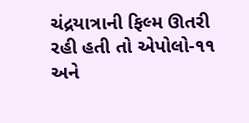ચંદ્રયાત્રાની ફિલ્મ ઊતરી રહી હતી તો એપોલો-૧૧ અને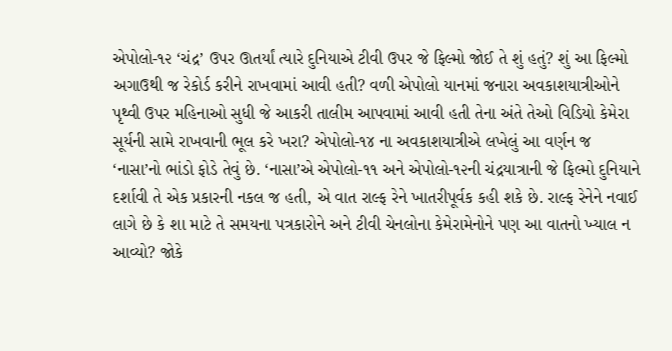એપોલો-૧૨ ‘ચંદ્ર’ ઉપર ઊતર્યાં ત્યારે દુનિયાએ ટીવી ઉપર જે ફિલ્મો જોઈ તે શું હતું? શું આ ફિલ્મો અગાઉથી જ રેકોર્ડ કરીને રાખવામાં આવી હતી? વળી એપોલો યાનમાં જનારા અવકાશયાત્રીઓને પૃથ્વી ઉપર મહિનાઓ સુધી જે આકરી તાલીમ આપવામાં આવી હતી તેના અંતે તેઓ વિડિયો કેમેરા સૂર્યની સામે રાખવાની ભૂલ કરે ખરા? એપોલો-૧૪ ના અવકાશયાત્રીએ લખેલું આ વર્ણન જ ‘નાસા’નો ભાંડો ફોડે તેવું છે. ‘નાસા’એ એપોલો-૧૧ અને એપોલો-૧૨ની ચંદ્રયાત્રાની જે ફિલ્મો દુનિયાને દર્શાવી તે એક પ્રકારની નકલ જ હતી, એ વાત રાલ્ફ રેને ખાતરીપૂર્વક કહી શકે છે. રાલ્ફ રેનેને નવાઈ લાગે છે કે શા માટે તે સમયના પત્રકારોને અને ટીવી ચેનલોના કેમેરામેનોને પણ આ વાતનો ખ્યાલ ન આવ્યો? જોકે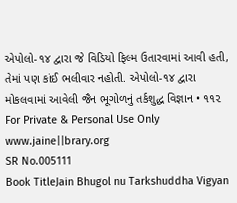એપોલો-૧૪ દ્વારા જે વિડિયો ફિલ્મ ઉતારવામાં આવી હતી, તેમાં પણ કાંઈ ભલીવાર નહોતી. એપોલો-૧૪ દ્વારા મોકલવામાં આવેલી જૈન ભૂગોળનું તર્કશુદ્ધ વિજ્ઞાન • ૧૧૨ For Private & Personal Use Only www.jaine||brary.org
SR No.005111
Book TitleJain Bhugol nu Tarkshuddha Vigyan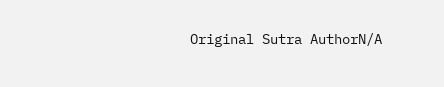Original Sutra AuthorN/A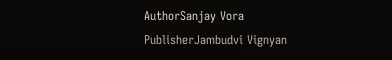AuthorSanjay Vora
PublisherJambudvi Vignyan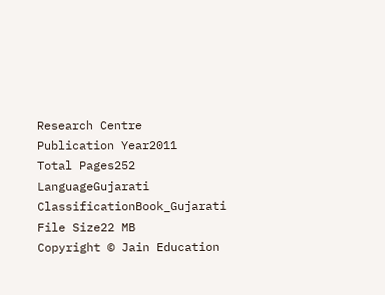Research Centre
Publication Year2011
Total Pages252
LanguageGujarati
ClassificationBook_Gujarati
File Size22 MB
Copyright © Jain Education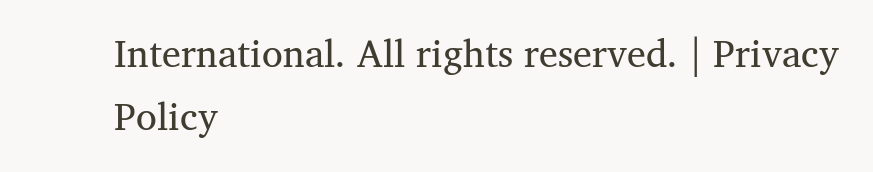International. All rights reserved. | Privacy Policy